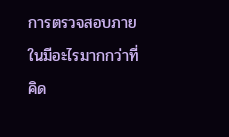การตรวจสอบภายในมีอะไรมากกว่าที่คิด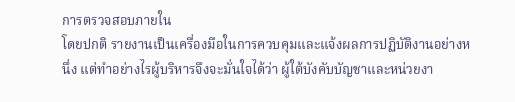การตรวจสอบภายใน
โดยปกติ รายงานเป็นเครื่องมือในการควบคุมและแจ้งผลการปฏิบัติงานอย่างหนึ่ง แต่ทำอย่างไรผู้บริหารจึงจะมั่นใจได้ว่า ผู้ใต้บังคับบัญชาและหน่วยงา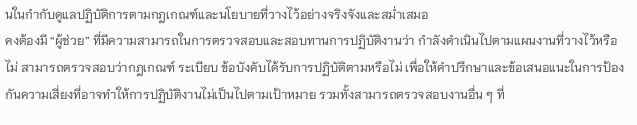นในกำกับดูแลปฏิบัติการตามกฎเกณฑ์และนโยบายที่วางไว้อย่างจริงจังและสม่ำเสมอ
คงต้องมี “ผู้ช่วย” ที่มีความสามารถในการตรวจสอบและสอบทานการปฏิบัติงานว่า กำลังดำเนินไปตามแผนงานที่วางไว้หรือไม่ สามารถตรวจสอบว่ากฎเกณฑ์ ระเบียบ ข้อบังคับได้รับการปฏิบัติตามหรือไม่ เพื่อให้คำปรึกษาและข้อเสนอแนะในการป้องกันความเสี่ยงที่อาจทำให้การปฏิบัติงานไม่เป็นไปตามเป้าหมาย รวมทั้งสามารถตรวจสอบงานอื่น ๆ ที่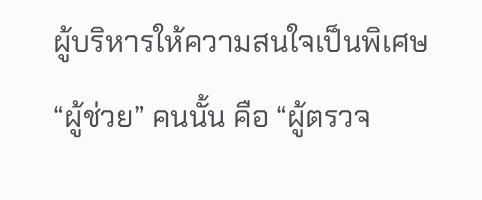ผู้บริหารให้ความสนใจเป็นพิเศษ “ผู้ช่วย” คนนั้น คือ “ผู้ตรวจ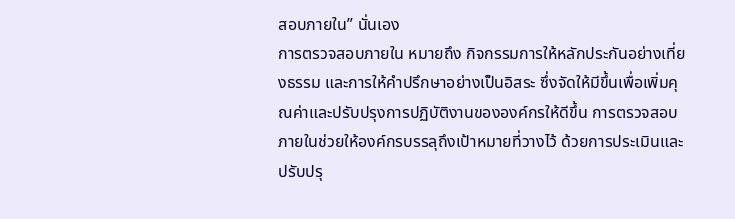สอบภายใน” นั่นเอง
การตรวจสอบภายใน หมายถึง กิจกรรมการให้หลักประกันอย่างเที่ยงธรรม และการให้คำปรึกษาอย่างเป็นอิสระ ซึ่งจัดให้มีขึ้นเพื่อเพิ่มคุณค่าและปรับปรุงการปฏิบัติงานขององค์กรให้ดีขึ้น การตรวจสอบภายในช่วยให้องค์กรบรรลุถึงเป้าหมายที่วางไว้ ด้วยการประเมินและปรับปรุ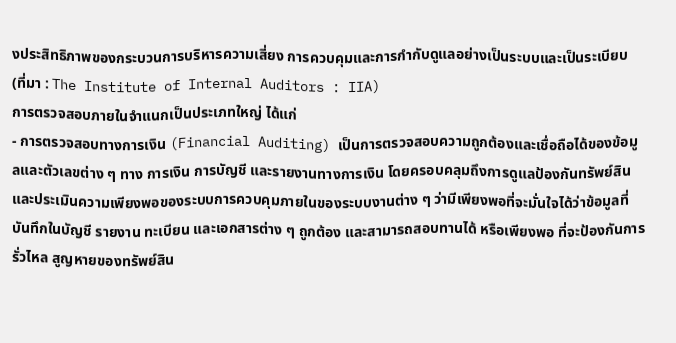งประสิทธิภาพของกระบวนการบริหารความเสี่ยง การควบคุมและการกำกับดูแลอย่างเป็นระบบและเป็นระเบียบ (ที่มา : The Institute of Internal Auditors : IIA)
การตรวจสอบภายในจำแนกเป็นประเภทใหญ่ ได้แก่
- การตรวจสอบทางการเงิน (Financial Auditing) เป็นการตรวจสอบความถูกต้องและเชื่อถือได้ของข้อมูลและตัวเลขต่าง ๆ ทาง การเงิน การบัญชี และรายงานทางการเงิน โดยครอบคลุมถึงการดูแลป้องกันทรัพย์สิน และประเมินความเพียงพอของระบบการควบคุมภายในของระบบงานต่าง ๆ ว่ามีเพียงพอที่จะมั่นใจได้ว่าข้อมูลที่บันทึกในบัญชี รายงาน ทะเบียน และเอกสารต่าง ๆ ถูกต้อง และสามารถสอบทานได้ หรือเพียงพอ ที่จะป้องกันการรั่วไหล สูญหายของทรัพย์สิน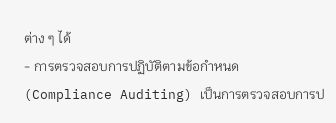ต่าง ๆ ได้
- การตรวจสอบการปฏิบัติตามข้อกำหนด (Compliance Auditing) เป็นการตรวจสอบการป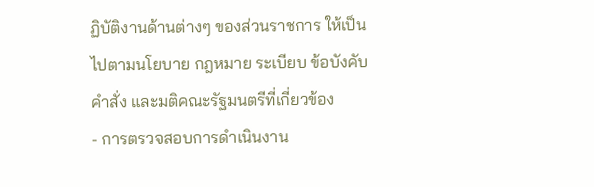ฏิบัติงานด้านต่างๆ ของส่วนราชการ ให้เป็นไปตามนโยบาย กฎหมาย ระเบียบ ข้อบังคับ คำสั่ง และมติคณะรัฐมนตรีที่เกี่ยวข้อง
- การตรวจสอบการดำเนินงาน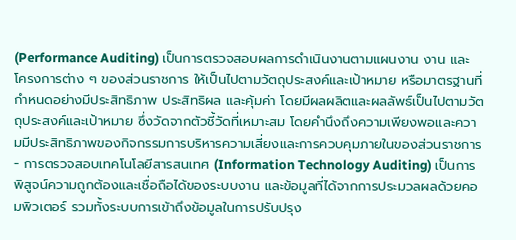(Performance Auditing) เป็นการตรวจสอบผลการดำเนินงานตามแผนงาน งาน และโครงการต่าง ๆ ของส่วนราชการ ให้เป็นไปตามวัตถุประสงค์และเป้าหมาย หรือมาตรฐานที่กำหนดอย่างมีประสิทธิภาพ ประสิทธิผล และคุ้มค่า โดยมีผลผลิตและผลลัพธ์เป็นไปตามวัตถุประสงค์และเป้าหมาย ซึ่งวัดจากตัวชี้วัดที่เหมาะสม โดยคำนึงถึงความเพียงพอและความมีประสิทธิภาพของกิจกรรมการบริหารความเสี่ยงและการควบคุมภายในของส่วนราชการ
- การตรวจสอบเทคโนโลยีสารสนเทศ (Information Technology Auditing) เป็นการพิสูจน์ความถูกต้องและเชื่อถือได้ของระบบงาน และข้อมูลที่ได้จากการประมวลผลด้วยคอมพิวเตอร์ รวมทั้งระบบการเข้าถึงข้อมูลในการปรับปรุง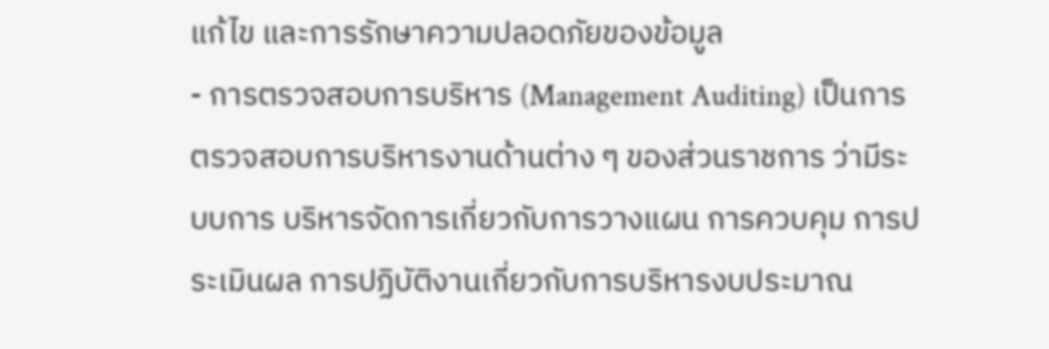แก้ไข และการรักษาความปลอดภัยของข้อมูล
- การตรวจสอบการบริหาร (Management Auditing) เป็นการตรวจสอบการบริหารงานด้านต่าง ๆ ของส่วนราชการ ว่ามีระบบการ บริหารจัดการเกี่ยวกับการวางแผน การควบคุม การประเมินผล การปฏิบัติงานเกี่ยวกับการบริหารงบประมาณ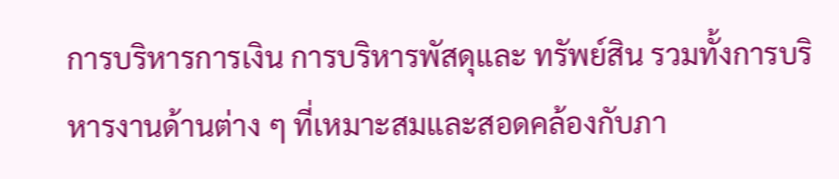การบริหารการเงิน การบริหารพัสดุและ ทรัพย์สิน รวมทั้งการบริหารงานด้านต่าง ๆ ที่เหมาะสมและสอดคล้องกับภา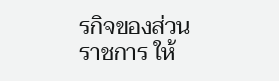รกิจของส่วนราชการ ให้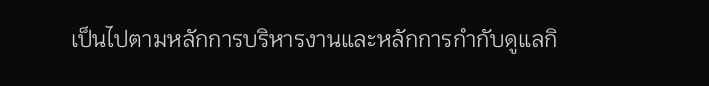เป็นไปตามหลักการบริหารงานและหลักการกำกับดูแลกิ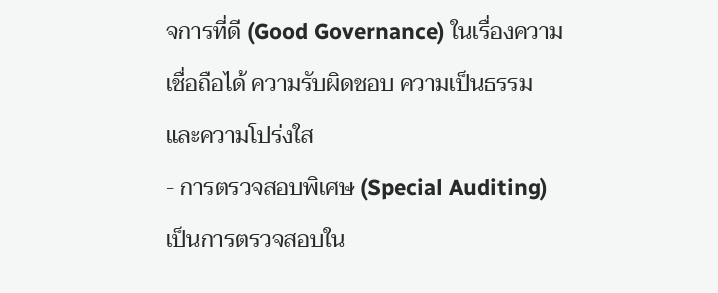จการที่ดี (Good Governance) ในเรื่องความเชื่อถือได้ ความรับผิดชอบ ความเป็นธรรม และความโปร่งใส
- การตรวจสอบพิเศษ (Special Auditing) เป็นการตรวจสอบใน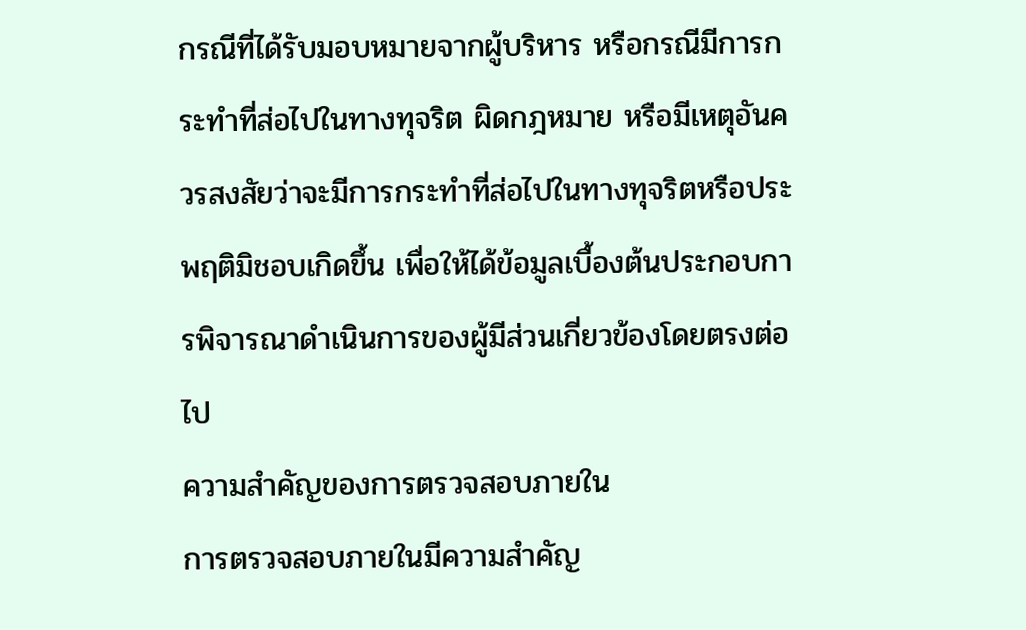กรณีที่ได้รับมอบหมายจากผู้บริหาร หรือกรณีมีการกระทำที่ส่อไปในทางทุจริต ผิดกฎหมาย หรือมีเหตุอันควรสงสัยว่าจะมีการกระทำที่ส่อไปในทางทุจริตหรือประพฤติมิชอบเกิดขึ้น เพื่อให้ได้ข้อมูลเบื้องต้นประกอบการพิจารณาดำเนินการของผู้มีส่วนเกี่ยวข้องโดยตรงต่อไป
ความสำคัญของการตรวจสอบภายใน
การตรวจสอบภายในมีความสำคัญ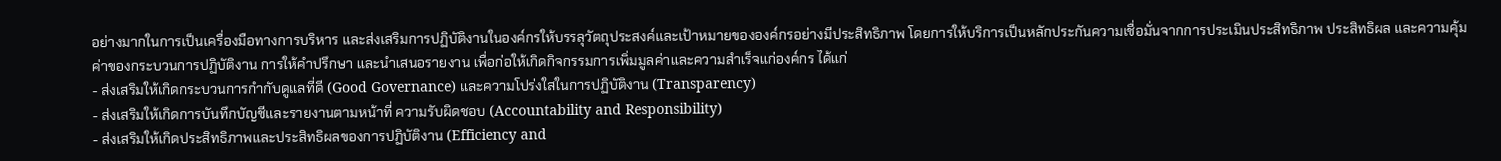อย่างมากในการเป็นเครื่องมือทางการบริหาร และส่งเสริมการปฏิบัติงานในองค์กรให้บรรลุวัตถุประสงค์และเป้าหมายขององค์กรอย่างมีประสิทธิภาพ โดยการให้บริการเป็นหลักประกันความเชื่อมั่นจากการประเมินประสิทธิภาพ ประสิทธิผล และความคุ้มค่าของกระบวนการปฏิบัติงาน การให้คำปรึกษา และนำเสนอรายงาน เพื่อก่อให้เกิดกิจกรรมการเพิ่มมูลค่าและความสำเร็จแก่องค์กร ได้แก่
- ส่งเสริมให้เกิดกระบวนการกำกับดูแลที่ดี (Good Governance) และความโปร่งใสในการปฏิบัติงาน (Transparency)
- ส่งเสริมให้เกิดการบันทึกบัญชีและรายงานตามหน้าที่ ความรับผิดชอบ (Accountability and Responsibility)
- ส่งเสริมให้เกิดประสิทธิภาพและประสิทธิผลของการปฏิบัติงาน (Efficiency and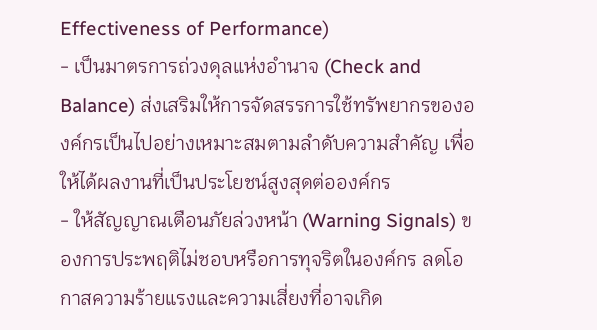Effectiveness of Performance)
- เป็นมาตรการถ่วงดุลแห่งอำนาจ (Check and Balance) ส่งเสริมให้การจัดสรรการใช้ทรัพยากรขององค์กรเป็นไปอย่างเหมาะสมตามลำดับความสำคัญ เพื่อให้ได้ผลงานที่เป็นประโยชน์สูงสุดต่อองค์กร
- ให้สัญญาณเตือนภัยล่วงหน้า (Warning Signals) ของการประพฤติไม่ชอบหรือการทุจริตในองค์กร ลดโอกาสความร้ายแรงและความเสี่ยงที่อาจเกิด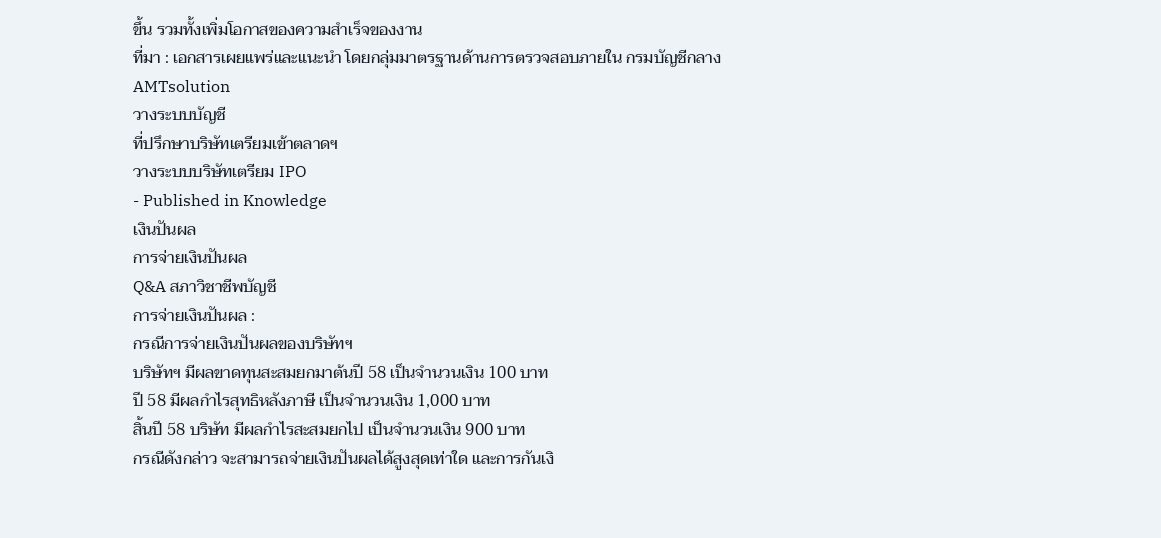ขึ้น รวมทั้งเพิ่มโอกาสของความสำเร็จของงาน
ที่มา : เอกสารเผยแพร่และแนะนำ โดยกลุ่มมาตรฐานด้านการตรวจสอบภายใน กรมบัญชีกลาง
AMTsolution
วางระบบบัญชี
ที่ปรึกษาบริษัทเตรียมเข้าตลาดฯ
วางระบบบริษัทเตรียม IPO
- Published in Knowledge
เงินปันผล
การจ่ายเงินปันผล
Q&A สภาวิชาชีพบัญชี
การจ่ายเงินปันผล :
กรณีการจ่ายเงินปันผลของบริษัทฯ
บริษัทฯ มีผลขาดทุนสะสมยกมาต้นปี 58 เป็นจำนวนเงิน 100 บาท
ปี 58 มีผลกำไรสุทธิหลังภาษี เป็นจำนวนเงิน 1,000 บาท
สิ้นปี 58 บริษัท มีผลกำไรสะสมยกไป เป็นจำนวนเงิน 900 บาท
กรณีดังกล่าว จะสามารถจ่ายเงินปันผลได้สูงสุดเท่าใด และการกันเงิ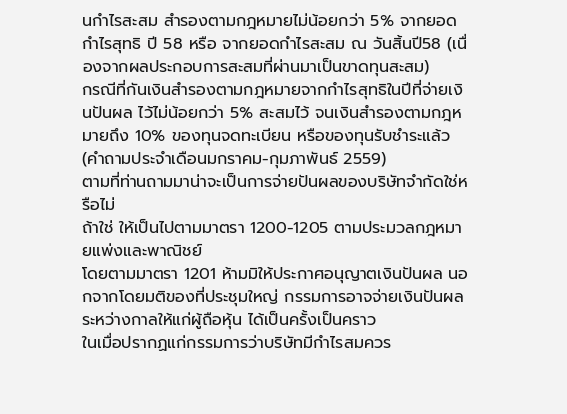นกำไรสะสม สำรองตามกฎหมายไม่น้อยกว่า 5% จากยอดกำไรสุทธิ ปี 58 หรือ จากยอดกำไรสะสม ณ วันสิ้นปี58 (เนื่องจากผลประกอบการสะสมที่ผ่านมาเป็นขาดทุนสะสม)
กรณีที่กันเงินสำรองตามกฎหมายจากกำไรสุทธิในปีที่จ่ายเงินปันผล ไว้ไม่น้อยกว่า 5% สะสมไว้ จนเงินสำรองตามกฎหมายถึง 10% ของทุนจดทะเบียน หรือของทุนรับชำระแล้ว
(คำถามประจำเดือนมกราคม-กุมภาพันธ์ 2559)
ตามที่ท่านถามมาน่าจะเป็นการจ่ายปันผลของบริษัทจำกัดใช่หรือไม่
ถ้าใช่ ให้เป็นไปตามมาตรา 1200-1205 ตามประมวลกฎหมายแพ่งและพาณิชย์
โดยตามมาตรา 1201 ห้ามมิให้ประกาศอนุญาตเงินปันผล นอกจากโดยมติของที่ประชุมใหญ่ กรรมการอาจจ่ายเงินปันผลระหว่างกาลให้แก่ผู้ถือหุ้น ได้เป็นครั้งเป็นคราว
ในเมื่อปรากฏแก่กรรมการว่าบริษัทมีกำไรสมควร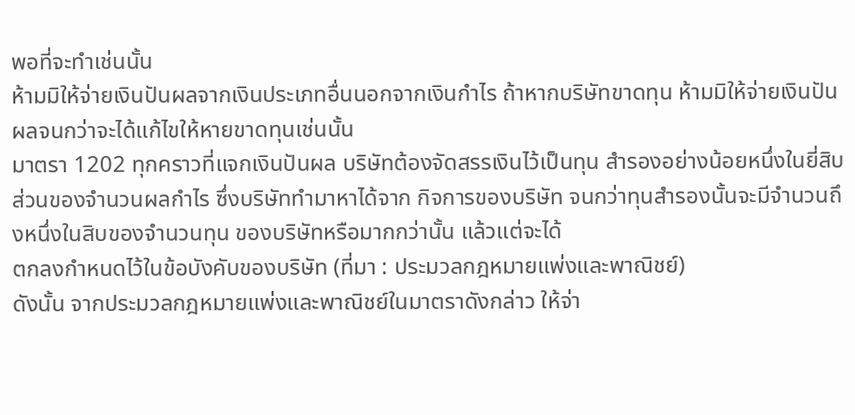พอที่จะทำเช่นนั้น
ห้ามมิให้จ่ายเงินปันผลจากเงินประเภทอื่นนอกจากเงินกำไร ถ้าหากบริษัทขาดทุน ห้ามมิให้จ่ายเงินปันผลจนกว่าจะได้แก้ไขให้หายขาดทุนเช่นนั้น
มาตรา 1202 ทุกคราวที่แจกเงินปันผล บริษัทต้องจัดสรรเงินไว้เป็นทุน สำรองอย่างน้อยหนึ่งในยี่สิบส่วนของจำนวนผลกำไร ซึ่งบริษัททำมาหาได้จาก กิจการของบริษัท จนกว่าทุนสำรองนั้นจะมีจำนวนถึงหนึ่งในสิบของจำนวนทุน ของบริษัทหรือมากกว่านั้น แล้วแต่จะได้
ตกลงกำหนดไว้ในข้อบังคับของบริษัท (ที่มา : ประมวลกฎหมายแพ่งและพาณิชย์)
ดังนั้น จากประมวลกฎหมายแพ่งและพาณิชย์ในมาตราดังกล่าว ให้จ่า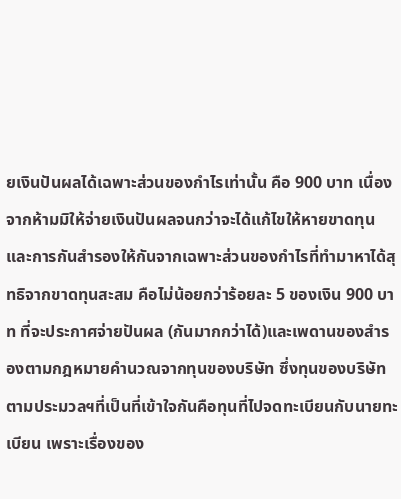ยเงินปันผลได้เฉพาะส่วนของกำไรเท่านั้น คือ 900 บาท เนื่องจากห้ามมิให้จ่ายเงินปันผลจนกว่าจะได้แก้ไขให้หายขาดทุน และการกันสำรองให้กันจากเฉพาะส่วนของกำไรที่ทำมาหาได้สุทธิจากขาดทุนสะสม คือไม่น้อยกว่าร้อยละ 5 ของเงิน 900 บาท ที่จะประกาศจ่ายปันผล (กันมากกว่าได้)และเพดานของสำรองตามกฎหมายคำนวณจากทุนของบริษัท ซึ่งทุนของบริษัทตามประมวลฯที่เป็นที่เข้าใจกันคือทุนที่ไปจดทะเบียนกับนายทะเบียน เพราะเรื่องของ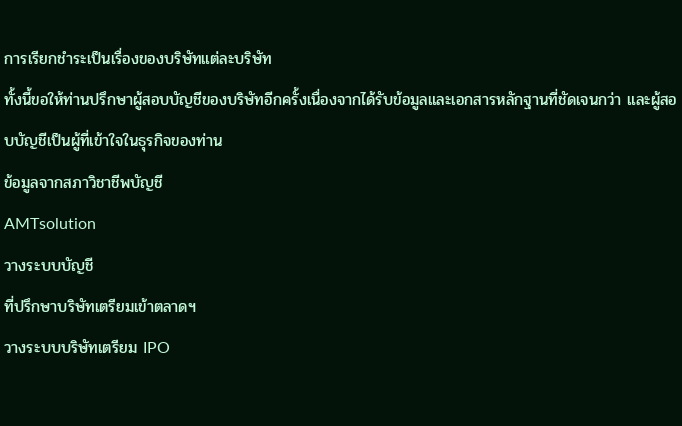การเรียกชำระเป็นเรื่องของบริษัทแต่ละบริษัท
ทั้งนี้ขอให้ท่านปรึกษาผู้สอบบัญชีของบริษัทอีกครั้งเนื่องจากได้รับข้อมูลและเอกสารหลักฐานที่ชัดเจนกว่า และผู้สอบบัญชีเป็นผู้ที่เข้าใจในธุรกิจของท่าน
ข้อมูลจากสภาวิชาชีพบัญชี
AMTsolution
วางระบบบัญชี
ที่ปรึกษาบริษัทเตรียมเข้าตลาดฯ
วางระบบบริษัทเตรียม IPO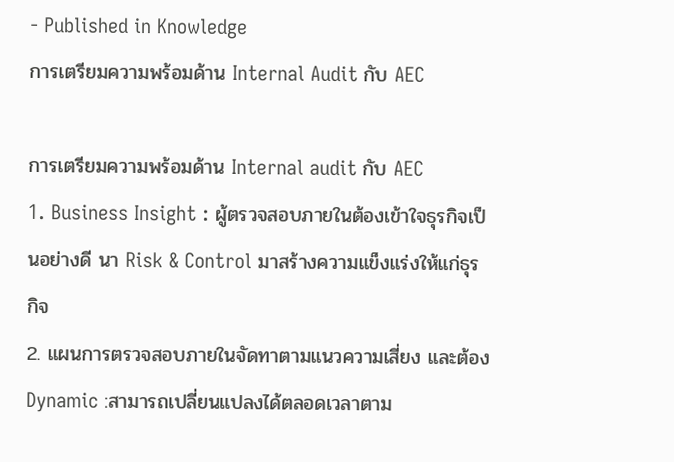- Published in Knowledge
การเตรียมความพร้อมด้าน Internal Audit กับ AEC

การเตรียมความพร้อมด้าน Internal audit กับ AEC
1. Business Insight : ผู้ตรวจสอบภายในต้องเข้าใจธุรกิจเป็นอย่างดี นา Risk & Control มาสร้างความแข็งแร่งให้แก่ธุรกิจ
2. แผนการตรวจสอบภายในจัดทาตามแนวความเสี่ยง และต้อง Dynamic :สามารถเปลี่ยนแปลงได้ตลอดเวลาตาม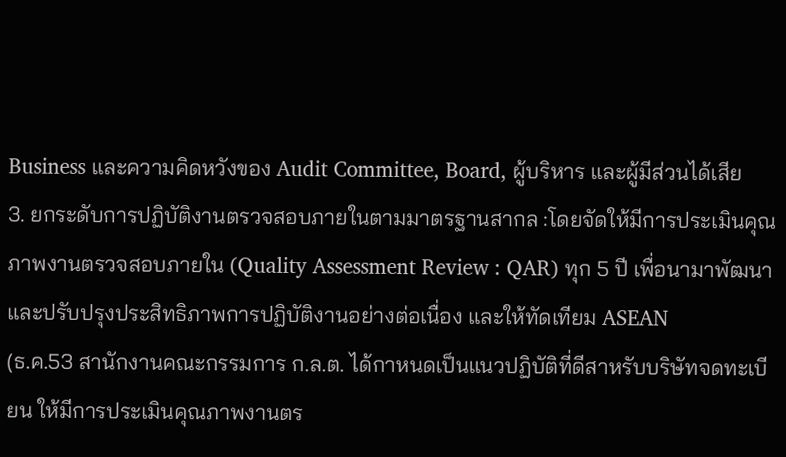Business และความคิดหวังของ Audit Committee, Board, ผู้บริหาร และผู้มีส่วนได้เสีย
3. ยกระดับการปฏิบัติงานตรวจสอบภายในตามมาตรฐานสากล :โดยจัดให้มีการประเมินคุณภาพงานตรวจสอบภายใน (Quality Assessment Review : QAR) ทุก 5 ปี เพื่อนามาพัฒนาและปรับปรุงประสิทธิภาพการปฏิบัติงานอย่างต่อเนื่อง และให้ทัดเทียม ASEAN
(ธ.ค.53 สานักงานคณะกรรมการ ก.ล.ต. ได้กาหนดเป็นแนวปฏิบัติที่ดีสาหรับบริษัทจดทะเบียน ให้มีการประเมินคุณภาพงานตร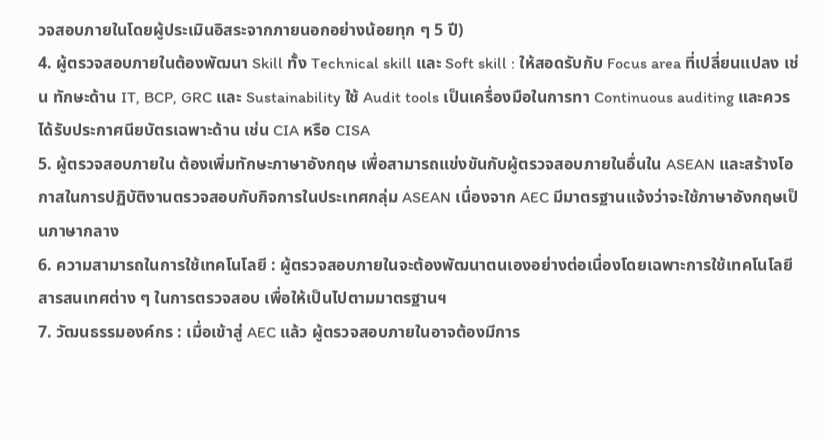วจสอบภายในโดยผู้ประเมินอิสระจากภายนอกอย่างน้อยทุก ๆ 5 ปี)
4. ผู้ตรวจสอบภายในต้องพัฒนา Skill ทั้ง Technical skill และ Soft skill : ให้สอดรับกับ Focus area ที่เปลี่ยนแปลง เช่น ทักษะด้าน IT, BCP, GRC และ Sustainability ใช้ Audit tools เป็นเครื่องมือในการทา Continuous auditing และควรได้รับประกาศนียบัตรเฉพาะด้าน เช่น CIA หรือ CISA
5. ผู้ตรวจสอบภายใน ต้องเพิ่มทักษะภาษาอังกฤษ เพื่อสามารถแข่งขันกับผู้ตรวจสอบภายในอื่นใน ASEAN และสร้างโอกาสในการปฏิบัติงานตรวจสอบกับกิจการในประเทศกลุ่ม ASEAN เนื่องจาก AEC มีมาตรฐานแจ้งว่าจะใช้ภาษาอังกฤษเป็นภาษากลาง
6. ความสามารถในการใช้เทคโนโลยี : ผู้ตรวจสอบภายในจะต้องพัฒนาตนเองอย่างต่อเนื่องโดยเฉพาะการใช้เทคโนโลยีสารสนเทศต่าง ๆ ในการตรวจสอบ เพื่อให้เป็นไปตามมาตรฐานฯ
7. วัฒนธรรมองค์กร : เมื่อเข้าสู่ AEC แล้ว ผู้ตรวจสอบภายในอาจต้องมีการ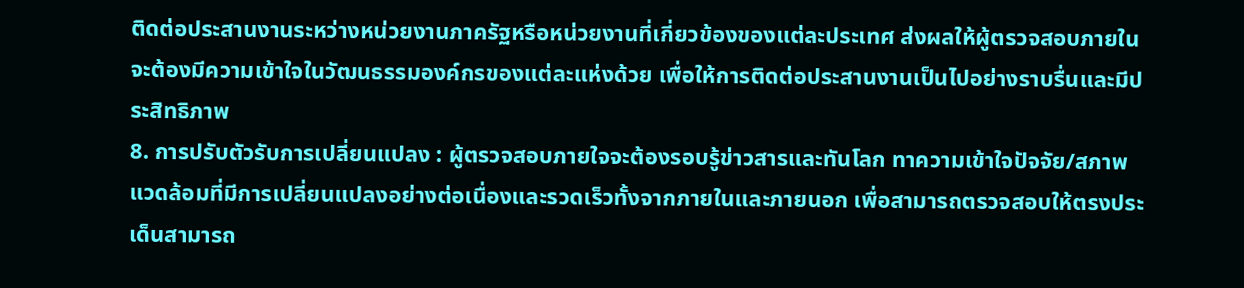ติดต่อประสานงานระหว่างหน่วยงานภาครัฐหรือหน่วยงานที่เกี่ยวข้องของแต่ละประเทศ ส่งผลให้ผู้ตรวจสอบภายในจะต้องมีความเข้าใจในวัฒนธรรมองค์กรของแต่ละแห่งด้วย เพื่อให้การติดต่อประสานงานเป็นไปอย่างราบรื่นและมีประสิทธิภาพ
8. การปรับตัวรับการเปลี่ยนแปลง : ผู้ตรวจสอบภายใจจะต้องรอบรู้ข่าวสารและทันโลก ทาความเข้าใจปัจจัย/สภาพแวดล้อมที่มีการเปลี่ยนแปลงอย่างต่อเนื่องและรวดเร็วทั้งจากภายในและภายนอก เพื่อสามารถตรวจสอบให้ตรงประเด็นสามารถ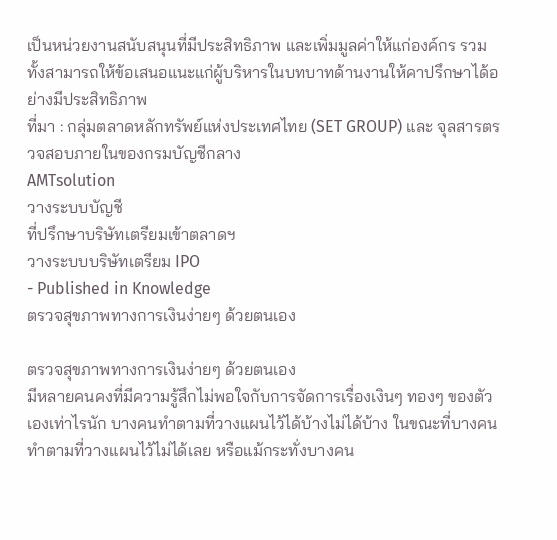เป็นหน่วยงานสนับสนุนที่มีประสิทธิภาพ และเพิ่มมูลค่าให้แก่องค์กร รวมทั้งสามารถให้ข้อเสนอแนะแก่ผู้บริหารในบทบาทด้านงานให้คาปรึกษาได้อย่างมีประสิทธิภาพ
ที่มา : กลุ่มตลาดหลักทรัพย์แห่งประเทศไทย (SET GROUP) และ จุลสารตรวจสอบภายในของกรมบัญชีกลาง
AMTsolution
วางระบบบัญชี
ที่ปรึกษาบริษัทเตรียมเข้าตลาดฯ
วางระบบบริษัทเตรียม IPO
- Published in Knowledge
ตรวจสุขภาพทางการเงินง่ายๆ ด้วยตนเอง

ตรวจสุขภาพทางการเงินง่ายๆ ด้วยตนเอง
มีหลายคนคงที่มีความรู้สึกไม่พอใจกับการจัดการเรื่องเงินๆ ทองๆ ของตัวเองเท่าไรนัก บางคนทำตามที่วางแผนไว้ได้บ้างไม่ได้บ้าง ในขณะที่บางคนทำตามที่วางแผนไว้ไม่ได้เลย หรือแม้กระทั่งบางคน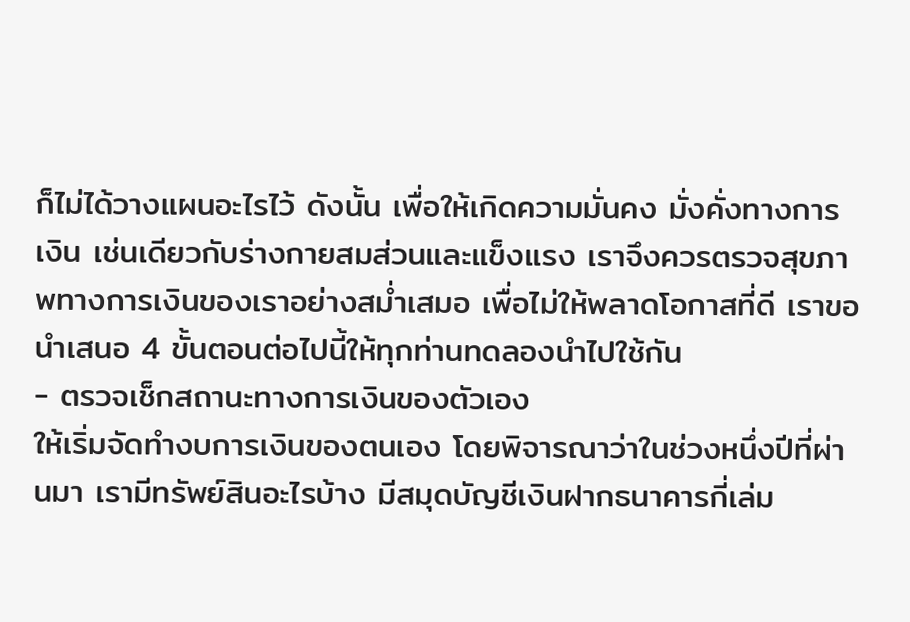ก็ไม่ได้วางแผนอะไรไว้ ดังนั้น เพื่อให้เกิดความมั่นคง มั่งคั่งทางการเงิน เช่นเดียวกับร่างกายสมส่วนและแข็งแรง เราจึงควรตรวจสุขภาพทางการเงินของเราอย่างสม่ำเสมอ เพื่อไม่ให้พลาดโอกาสที่ดี เราขอนำเสนอ 4 ขั้นตอนต่อไปนี้ให้ทุกท่านทดลองนำไปใช้กัน
- ตรวจเช็กสถานะทางการเงินของตัวเอง
ให้เริ่มจัดทำงบการเงินของตนเอง โดยพิจารณาว่าในช่วงหนึ่งปีที่ผ่านมา เรามีทรัพย์สินอะไรบ้าง มีสมุดบัญชีเงินฝากธนาคารกี่เล่ม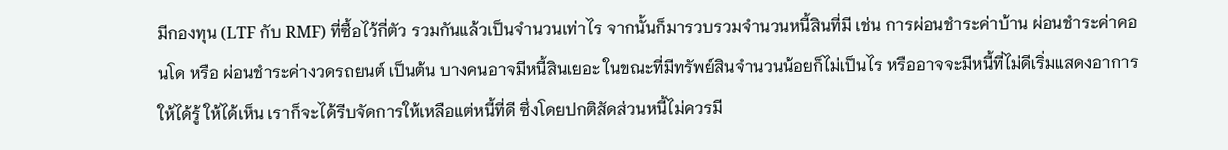มีกองทุน (LTF กับ RMF) ที่ซื้อไว้กี่ตัว รวมกันแล้วเป็นจำนวนเท่าไร จากนั้นก็มารวบรวมจำนวนหนี้สินที่มี เช่น การผ่อนชำระค่าบ้าน ผ่อนชำระค่าคอนโด หรือ ผ่อนชำระค่างวดรถยนต์ เป็นต้น บางคนอาจมีหนี้สินเยอะ ในขณะที่มีทรัพย์สินจำนวนน้อยก็ไม่เป็นไร หรืออาจจะมีหนี้ที่ไม่ดีเริ่มแสดงอาการให้ได้รู้ ให้ได้เห็น เราก็จะได้รีบจัดการให้เหลือแต่หนี้ที่ดี ซึ่งโดยปกติสัดส่วนหนี้ไม่ควรมี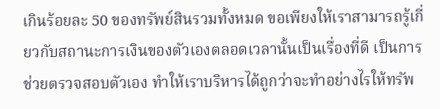เกินร้อยละ 50 ของทรัพย์สินรวมทั้งหมด ขอเพียงให้เราสามารถรู้เกี่ยวกับสถานะการเงินของตัวเองตลอดเวลานั้นเป็นเรื่องที่ดี เป็นการช่วยตรวจสอบตัวเอง ทำให้เราบริหารได้ถูกว่าจะทำอย่างไรให้ทรัพ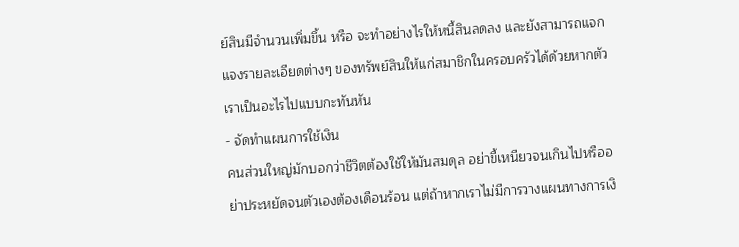ย์สินมีจำนวนเพิ่มขึ้น หรือ จะทำอย่างไรให้หนี้สินลดลง และยังสามารถแจกแจงรายละเอียดต่างๆ ของทรัพย์สินให้แก่สมาชิกในครอบครัวได้ด้วยหากตัวเราเป็นอะไรไปแบบกะทันหัน
- จัดทำแผนการใช้เงิน
คนส่วนใหญ่มักบอกว่าชีวิตต้องใช้ให้มันสมดุล อย่าขี้เหนียวจนเกินไปหรืออย่าประหยัดจนตัวเองต้องเดือนร้อน แต่ถ้าหากเราไม่มีการวางแผนทางการเงิ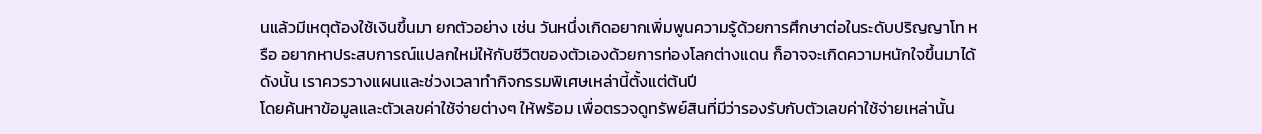นแล้วมีเหตุต้องใช้เงินขึ้นมา ยกตัวอย่าง เช่น วันหนึ่งเกิดอยากเพิ่มพูนความรู้ด้วยการศึกษาต่อในระดับปริญญาโท หรือ อยากหาประสบการณ์แปลกใหม่ให้กับชีวิตของตัวเองด้วยการท่องโลกต่างแดน ก็อาจจะเกิดความหนักใจขึ้นมาได้ ดังนั้น เราควรวางแผนและช่วงเวลาทำกิจกรรมพิเศษเหล่านี้ตั้งแต่ต้นปี
โดยค้นหาข้อมูลและตัวเลขค่าใช้จ่ายต่างๆ ให้พร้อม เพื่อตรวจดูทรัพย์สินที่มีว่ารองรับกับตัวเลขค่าใช้จ่ายเหล่านั้น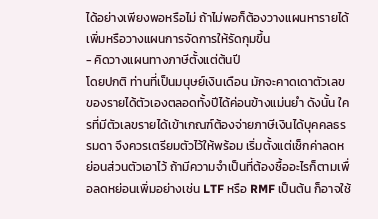ได้อย่างเพียงพอหรือไม่ ถ้าไม่พอก็ต้องวางแผนหารายได้เพิ่มหรือวางแผนการจัดการให้รัดกุมขึ้น
- คิดวางแผนทางภาษีตั้งแต่ต้นปี
โดยปกติ ท่านที่เป็นมนุษย์เงินเดือน มักจะคาดเดาตัวเลขของรายได้ตัวเองตลอดทั้งปีได้ค่อนข้างแม่นยำ ดังนั้น ใครที่มีตัวเลขรายได้เข้าเกณฑ์ต้องจ่ายภาษีเงินได้บุคคลธรรมดา จึงควรเตรียมตัวไว้ให้พร้อม เริ่มตั้งแต่เช็กค่าลดหย่อนส่วนตัวเอาไว้ ถ้ามีความจำเป็นที่ต้องซื้ออะไรก็ตามเพื่อลดหย่อนเพิ่มอย่างเช่น LTF หรือ RMF เป็นต้น ก็อาจใช้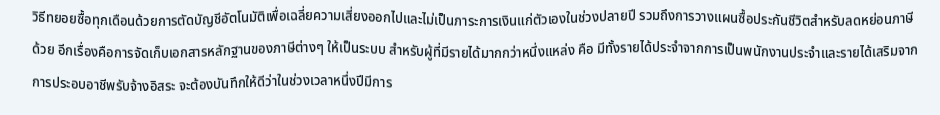วิธีทยอยซื้อทุกเดือนด้วยการตัดบัญชีอัตโนมัติเพื่อเฉลี่ยความเสี่ยงออกไปและไม่เป็นภาระการเงินแก่ตัวเองในช่วงปลายปี รวมถึงการวางแผนซื้อประกันชีวิตสำหรับลดหย่อนภาษีด้วย อีกเรื่องคือการจัดเก็บเอกสารหลักฐานของภาษีต่างๆ ให้เป็นระบบ สำหรับผู้ที่มีรายได้มากกว่าหนึ่งแหล่ง คือ มีทั้งรายได้ประจำจากการเป็นพนักงานประจำและรายได้เสริมจากการประอบอาชีพรับจ้างอิสระ จะต้องบันทึกให้ดีว่าในช่วงเวลาหนึ่งปีมีการ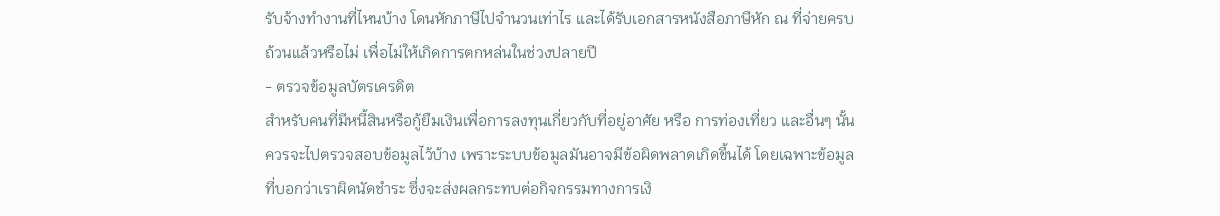รับจ้างทำงานที่ไหนบ้าง โดนหักภาษีไปจำนวนเท่าไร และได้รับเอกสารหนังสือภาษีหัก ณ ที่จ่ายครบถ้วนแล้วหรือไม่ เพื่อไม่ให้เกิดการตกหล่นในช่วงปลายปี
- ตรวจข้อมูลบัตรเครดิต
สำหรับคนที่มีหนี้สินหรือกู้ยืมเงินเพื่อการลงทุนเกี่ยวกับที่อยู่อาศัย หรือ การท่องเที่ยว และอื่นๆ นั้นควรจะไปตรวจสอบข้อมูลไว้บ้าง เพราะระบบข้อมูลมันอาจมีข้อผิดพลาดเกิดขึ้นได้ โดยเฉพาะข้อมูลที่บอกว่าเราผิดนัดชำระ ซึ่งจะส่งผลกระทบต่อกิจกรรมทางการเงิ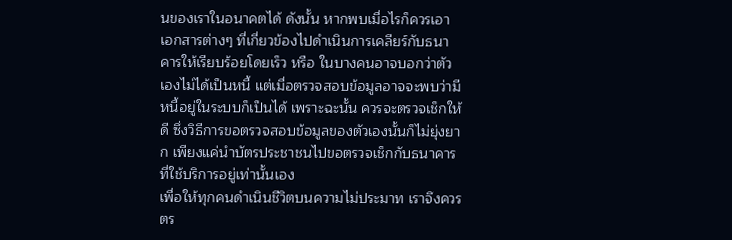นของเราในอนาคตได้ ดังนั้น หากพบเมื่อไรก็ควรเอาเอกสารต่างๆ ที่เกี่ยวข้องไปดำเนินการเคลียร์กับธนาคารให้เรียบร้อยโดยเร็ว หรือ ในบางคนอาจบอกว่าตัวเองไม่ได้เป็นหนี้ แต่เมื่อตรวจสอบข้อมูลอาจจะพบว่ามีหนี้อยู่ในระบบก็เป็นได้ เพราะฉะนั้น ควรจะตรวจเช็กให้ดี ซึ่งวิธีการขอตรวจสอบข้อมูลของตัวเองนั้นก็ไม่ยุ่งยาก เพียงแค่นำบัตรประชาชนไปขอตรวจเช็กกับธนาคารที่ใช้บริการอยู่เท่านั้นเอง
เพื่อให้ทุกคนดำเนินชีวิตบนความไม่ประมาท เราจึงควรตร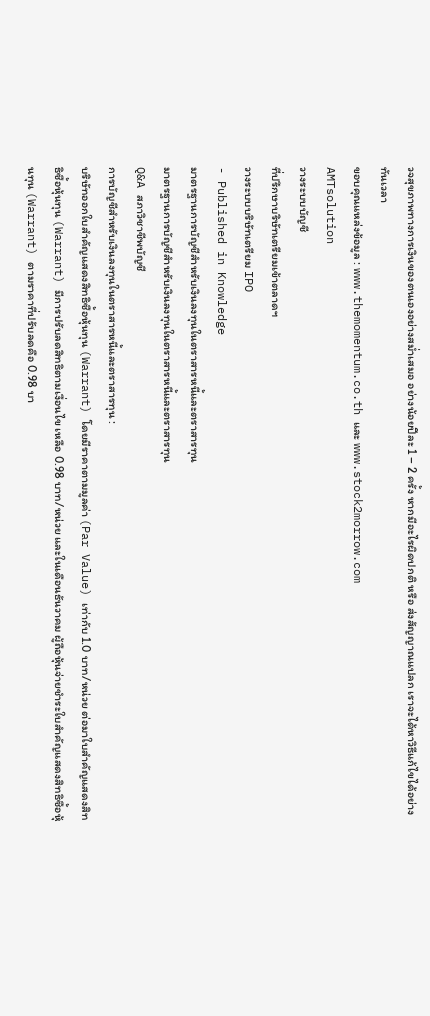วจสุขภาพทางการเงินของตนเองอย่างสม่ำเสมอ อย่างน้อยปีละ 1 – 2 ครั้ง หากมีอะไรผิดปกติ หรือ ส่งสัญญาณแปลก เราจะได้หาวิธีแก้ไขได้อย่างทันเวลา
ขอบคุณแหล่งข้อมูล : www.themomentum.co.th และ www.stock2morrow.com
AMTsolution
วางระบบบัญชี
ที่ปรึกษาบริษัทเตรียมเข้าตลาดฯ
วางระบบบริษัทเตรียม IPO
- Published in Knowledge
มาตรฐานการบัญชีสำหรับเงินลงทุนในตราสารหนี้และตราสารทุน
มาตรฐานการบัญชีสำหรับเงินลงทุนในตราสารหนี้และตราสารทุน
Q&A สภาวิชาชีพบัญชี
การบัญชีสำหรับเงินลงทุนในตราสารหนี้และตราสารทุน :
บริษัทออกใบสำคัญแสดงสิทธิซื้อหุ้นทุน (Warrant) โดยมีราคาตามมูลค่า (Par Value) เท่ากับ 1.0 บาท/หน่วย ต่อมาใบสำคัญแสดงสิทธิซื้อหุ้นทุน (Warrant) มีการปรับลดสิทธิตามเงื่อนไข เหลือ 0.98 บาท/หน่วย และในเดือนธันวาคม ผู้ถือหุ้นจ่ายชำระใบสำคัญแสดงสิทธิซื้อหุ้นทุน (Warrant) ตามราคาที่ปรับลดคือ 0.98 บา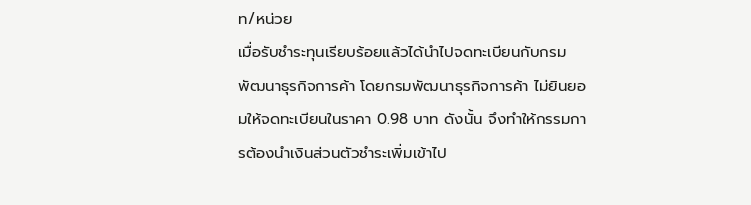ท/หน่วย
เมื่อรับชำระทุนเรียบร้อยแล้วได้นำไปจดทะเบียนกับกรมพัฒนาธุรกิจการค้า โดยกรมพัฒนาธุรกิจการค้า ไม่ยินยอมให้จดทะเบียนในราคา 0.98 บาท ดังนั้น จึงทำให้กรรมการต้องนำเงินส่วนตัวชำระเพิ่มเข้าไป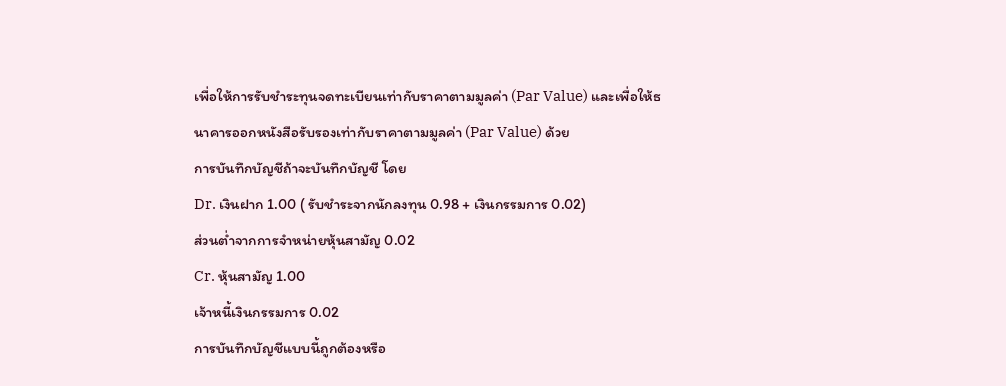เพื่อให้การรับชำระทุนจดทะเบียนเท่ากับราคาตามมูลค่า (Par Value) และเพื่อให้ธนาคารออกหนังสือรับรองเท่ากับราคาตามมูลค่า (Par Value) ด้วย
การบันทึกบัญชีถ้าจะบันทึกบัญชี โดย
Dr. เงินฝาก 1.00 ( รับชำระจากนักลงทุน 0.98 + เงินกรรมการ 0.02)
ส่วนต่ำจากการจำหน่ายหุ้นสามัญ 0.02
Cr. หุ้นสามัญ 1.00
เจ้าหนี้เงินกรรมการ 0.02
การบันทึกบัญชีแบบนี้ถูกต้องหรือ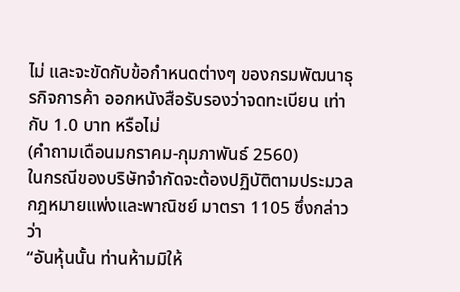ไม่ และจะขัดกับข้อกำหนดต่างๆ ของกรมพัฒนาธุรกิจการค้า ออกหนังสือรับรองว่าจดทะเบียน เท่ากับ 1.0 บาท หรือไม่
(คำถามเดือนมกราคม-กุมภาพันธ์ 2560)
ในกรณีของบริษัทจำกัดจะต้องปฏิบัติตามประมวลกฎหมายแพ่งและพาณิชย์ มาตรา 1105 ซึ่งกล่าวว่า
“อันหุ้นนั้น ท่านห้ามมิให้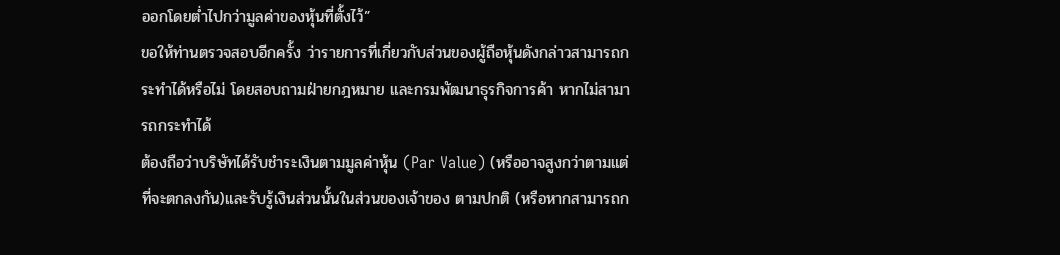ออกโดยต่ำไปกว่ามูลค่าของหุ้นที่ตั้งไว้”
ขอให้ท่านตรวจสอบอีกครั้ง ว่ารายการที่เกี่ยวกับส่วนของผู้ถือหุ้นดังกล่าวสามารถกระทำได้หรือไม่ โดยสอบถามฝ่ายกฎหมาย และกรมพัฒนาธุรกิจการค้า หากไม่สามารถกระทำได้
ต้องถือว่าบริษัทได้รับชำระเงินตามมูลค่าหุ้น (Par Value) (หรืออาจสูงกว่าตามแต่ที่จะตกลงกัน)และรับรู้เงินส่วนนั้นในส่วนของเจ้าของ ตามปกติ (หรือหากสามารถก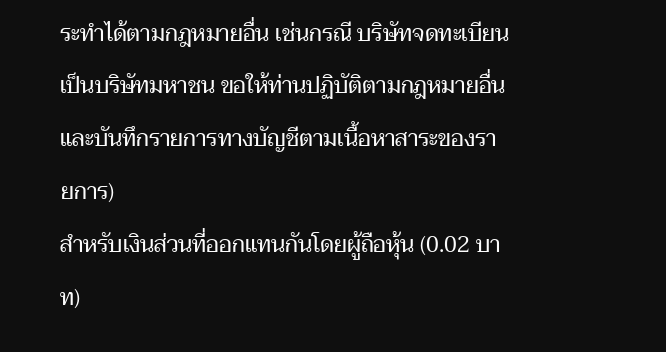ระทำได้ตามกฎหมายอื่น เช่นกรณี บริษัทจดทะเบียนเป็นบริษัทมหาชน ขอให้ท่านปฏิบัติตามกฎหมายอื่นและบันทึกรายการทางบัญชีตามเนื้อหาสาระของรายการ)
สำหรับเงินส่วนที่ออกแทนกันโดยผู้ถือหุ้น (0.02 บาท)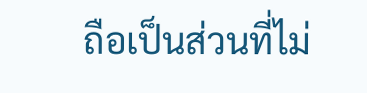ถือเป็นส่วนที่ไม่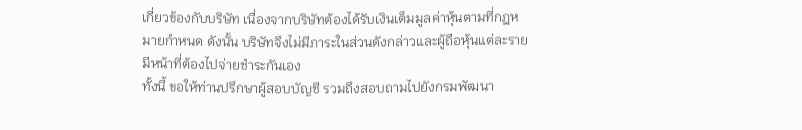เกี่ยวข้องกับบริษัท เนื่องจากบริษัทต้องได้รับเงินเต็มมูลค่าหุ้นตามที่กฎหมายกำหนด ดังนั้น บริษัทจึงไม่มีภาระในส่วนดังกล่าวและผู้ถือหุ้นแต่ละรายมีหน้าที่ต้องไปจ่ายชำระกันเอง
ทั้งนี้ ขอให้ท่านปรึกษาผู้สอบบัญชี รวมถึงสอบถามไปยังกรมพัฒนา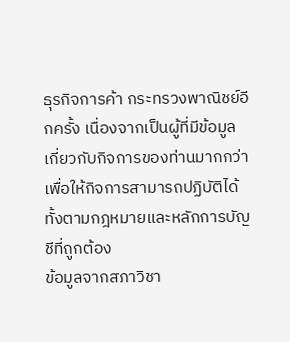ธุรกิจการค้า กระทรวงพาณิชย์อีกครั้ง เนื่องจากเป็นผู้ที่มีข้อมูลเกี่ยวกับกิจการของท่านมากกว่าเพื่อให้กิจการสามารถปฏิบัติได้ทั้งตามกฎหมายและหลักการบัญชีที่ถูกต้อง
ข้อมูลจากสภาวิชา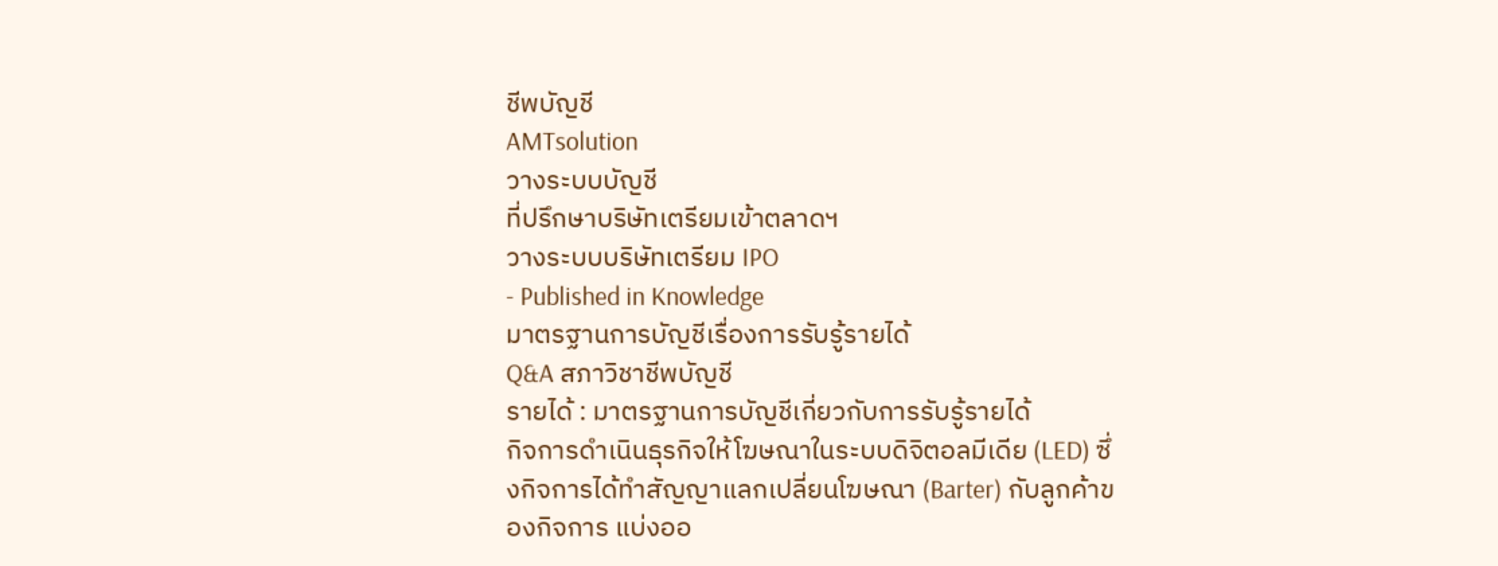ชีพบัญชี
AMTsolution
วางระบบบัญชี
ที่ปรึกษาบริษัทเตรียมเข้าตลาดฯ
วางระบบบริษัทเตรียม IPO
- Published in Knowledge
มาตรฐานการบัญชีเรื่องการรับรู้รายได้
Q&A สภาวิชาชีพบัญชี
รายได้ : มาตรฐานการบัญชีเกี่ยวกับการรับรู้รายได้
กิจการดำเนินธุรกิจให้โฆษณาในระบบดิจิตอลมีเดีย (LED) ซึ่งกิจการได้ทำสัญญาแลกเปลี่ยนโฆษณา (Barter) กับลูกค้าของกิจการ แบ่งออ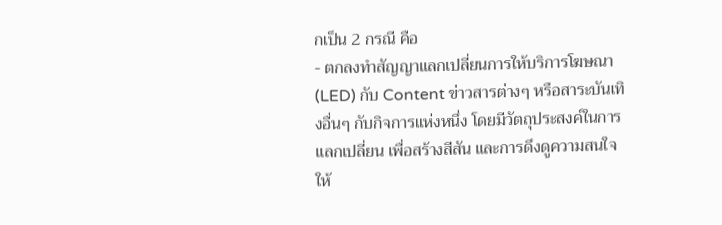กเป็น 2 กรณี คือ
- ตกลงทำสัญญาแลกเปลี่ยนการให้บริการโฆษณา (LED) กับ Content ข่าวสารต่างๆ หรือสาระบันเทิงอื่นๆ กับกิจการแห่งหนึ่ง โดยมีวัตถุประสงค์ในการแลกเปลี่ยน เพื่อสร้างสีสัน และการดึงดูความสนใจให้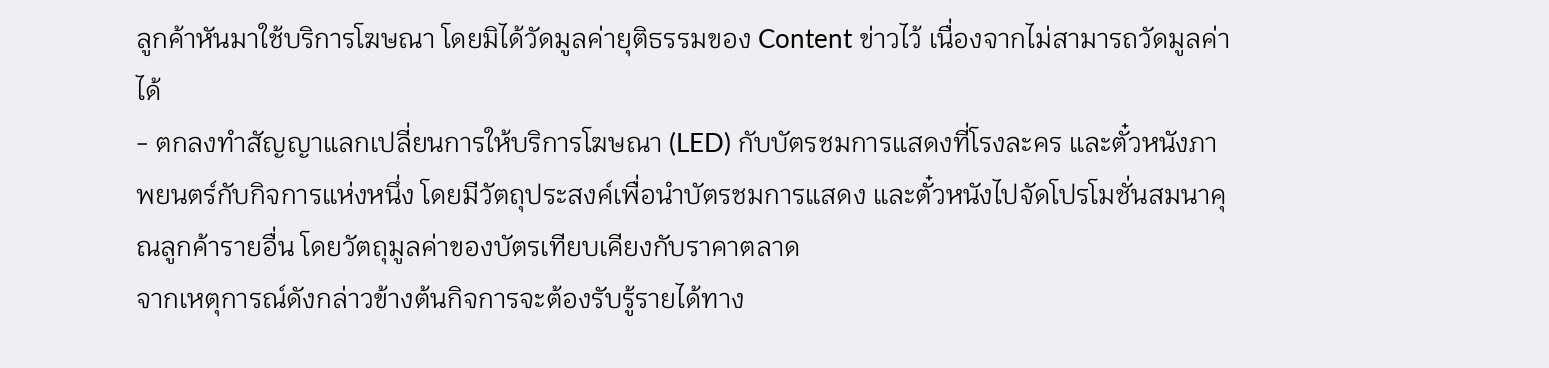ลูกค้าหันมาใช้บริการโฆษณา โดยมิได้วัดมูลค่ายุติธรรมของ Content ข่าวไว้ เนื่องจากไม่สามารถวัดมูลค่าได้
- ตกลงทำสัญญาแลกเปลี่ยนการให้บริการโฆษณา (LED) กับบัตรชมการแสดงที่โรงละคร และตั๋วหนังภาพยนตร์กับกิจการแห่งหนึ่ง โดยมีวัตถุประสงค์เพื่อนำบัตรชมการแสดง และตั๋วหนังไปจัดโปรโมชั่นสมนาคุณลูกค้ารายอื่น โดยวัตถุมูลค่าของบัตรเทียบเคียงกับราคาตลาด
จากเหตุการณ์ดังกล่าวข้างต้นกิจการจะต้องรับรู้รายได้ทาง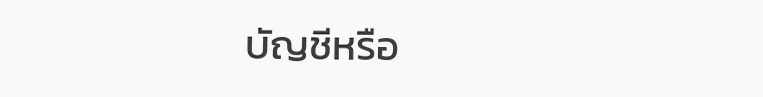บัญชีหรือ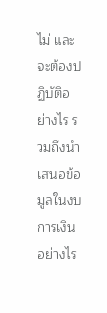ไม่ และจะต้องปฏิบัติอย่างไร รวมถึงนำเสนอข้อมูลในงบการเงินอย่างไร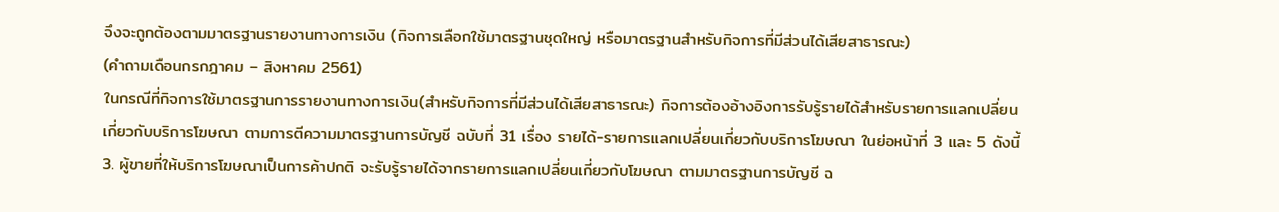จึงจะถูกต้องตามมาตรฐานรายงานทางการเงิน (กิจการเลือกใช้มาตรฐานชุดใหญ่ หรือมาตรฐานสำหรับกิจการที่มีส่วนได้เสียสาธารณะ)
(คำถามเดือนกรกฎาคม – สิงหาคม 2561)
ในกรณีที่กิจการใช้มาตรฐานการรายงานทางการเงิน(สำหรับกิจการที่มีส่วนได้เสียสาธารณะ) กิจการต้องอ้างอิงการรับรู้รายได้สำหรับรายการแลกเปลี่ยนเกี่ยวกับบริการโฆษณา ตามการตีความมาตรฐานการบัญชี ฉบับที่ 31 เรื่อง รายได้-รายการแลกเปลี่ยนเกี่ยวกับบริการโฆษณา ในย่อหน้าที่ 3 และ 5 ดังนี้
3. ผู้ขายที่ให้บริการโฆษณาเป็นการค้าปกติ จะรับรู้รายได้จากรายการแลกเปลี่ยนเกี่ยวกับโฆษณา ตามมาตรฐานการบัญชี ฉ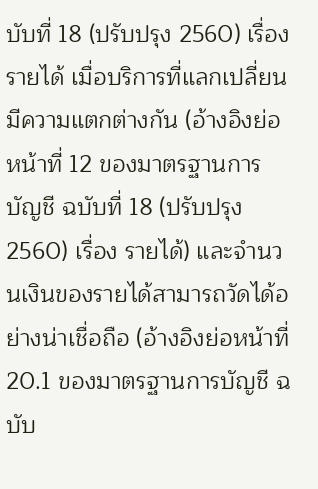บับที่ 18 (ปรับปรุง 2560) เรื่อง รายได้ เมื่อบริการที่แลกเปลี่ยนมีความแตกต่างกัน (อ้างอิงย่อหน้าที่ 12 ของมาตรฐานการบัญชี ฉบับที่ 18 (ปรับปรุง 2560) เรื่อง รายได้) และจำนวนเงินของรายได้สามารถวัดได้อย่างน่าเชื่อถือ (อ้างอิงย่อหน้าที่ 20.1 ของมาตรฐานการบัญชี ฉบับ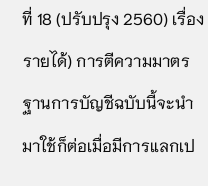ที่ 18 (ปรับปรุง 2560) เรื่อง รายได้) การตีความมาตรฐานการบัญชีฉบับนี้จะนำมาใช้ก็ต่อเมื่อมีการแลกเป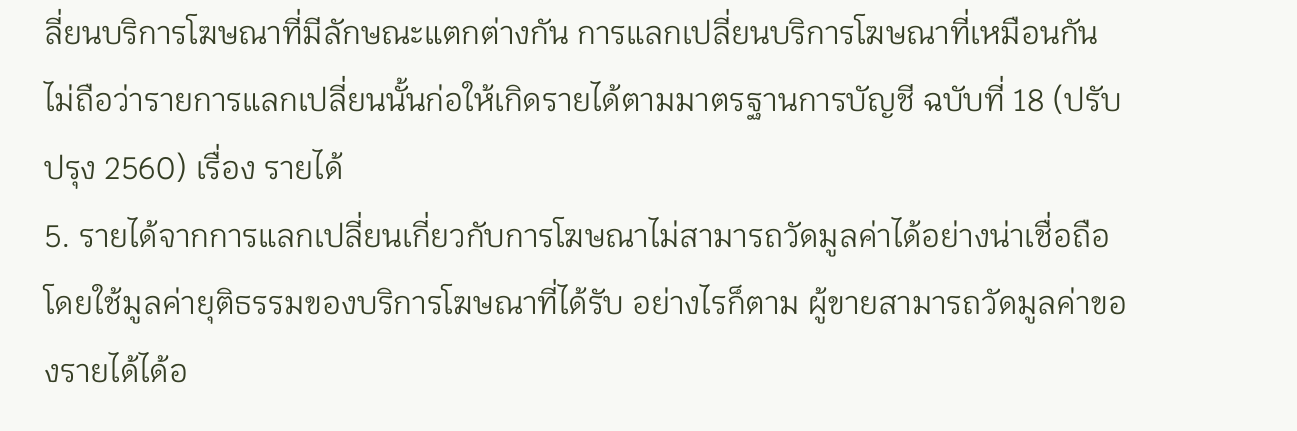ลี่ยนบริการโฆษณาที่มีลักษณะแตกต่างกัน การแลกเปลี่ยนบริการโฆษณาที่เหมือนกันไม่ถือว่ารายการแลกเปลี่ยนนั้นก่อให้เกิดรายได้ตามมาตรฐานการบัญชี ฉบับที่ 18 (ปรับปรุง 2560) เรื่อง รายได้
5. รายได้จากการแลกเปลี่ยนเกี่ยวกับการโฆษณาไม่สามารถวัดมูลค่าได้อย่างน่าเชื่อถือโดยใช้มูลค่ายุติธรรมของบริการโฆษณาที่ได้รับ อย่างไรก็ตาม ผู้ขายสามารถวัดมูลค่าของรายได้ได้อ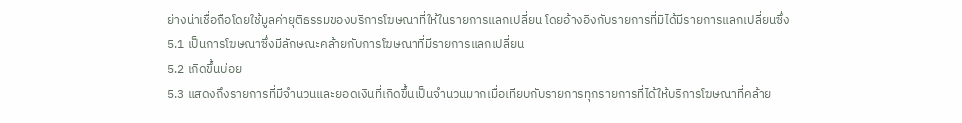ย่างน่าเชื่อถือโดยใช้มูลค่ายุติธรรมของบริการโฆษณาที่ให้ในรายการแลกเปลี่ยน โดยอ้างอิงกับรายการที่มิได้มีรายการแลกเปลี่ยนซึ่ง
5.1 เป็นการโฆษณาซึ่งมีลักษณะคล้ายกับการโฆษณาที่มีรายการแลกเปลี่ยน
5.2 เกิดขึ้นบ่อย
5.3 แสดงถึงรายการที่มีจำนวนและยอดเงินที่เกิดขึ้นเป็นจำนวนมากเมื่อเทียบกับรายการทุกรายการที่ได้ให้บริการโฆษณาที่คล้าย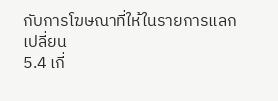กับการโฆษณาที่ให้ในรายการแลกเปลี่ยน
5.4 เกี่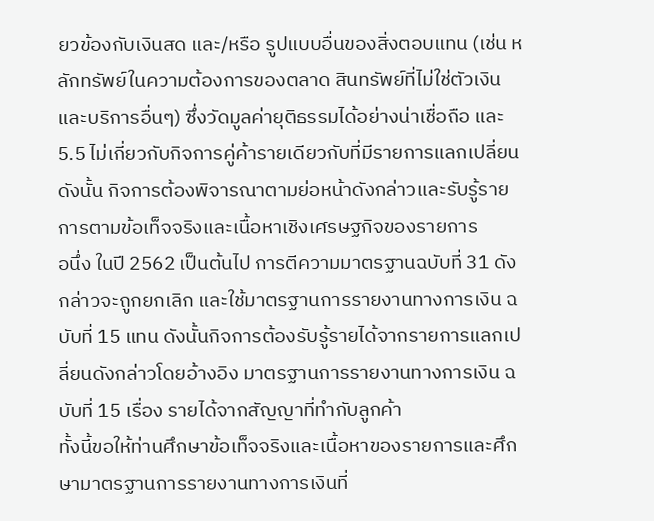ยวข้องกับเงินสด และ/หรือ รูปแบบอื่นของสิ่งตอบแทน (เช่น หลักทรัพย์ในความต้องการของตลาด สินทรัพย์ที่ไม่ใช่ตัวเงิน และบริการอื่นๆ) ซึ่งวัดมูลค่ายุติธรรมได้อย่างน่าเชื่อถือ และ
5.5 ไม่เกี่ยวกับกิจการคู่ค้ารายเดียวกับที่มีรายการแลกเปลี่ยน
ดังนั้น กิจการต้องพิจารณาตามย่อหน้าดังกล่าวและรับรู้รายการตามข้อเท็จจริงและเนื้อหาเชิงเศรษฐกิจของรายการ
อนึ่ง ในปี 2562 เป็นต้นไป การตีความมาตรฐานฉบับที่ 31 ดังกล่าวจะถูกยกเลิก และใช้มาตรฐานการรายงานทางการเงิน ฉบับที่ 15 แทน ดังนั้นกิจการต้องรับรู้รายได้จากรายการแลกเปลี่ยนดังกล่าวโดยอ้างอิง มาตรฐานการรายงานทางการเงิน ฉบับที่ 15 เรื่อง รายได้จากสัญญาที่ทำกับลูกค้า
ทั้งนี้ขอให้ท่านศึกษาข้อเท็จจริงและเนื้อหาของรายการและศึกษามาตรฐานการรายงานทางการเงินที่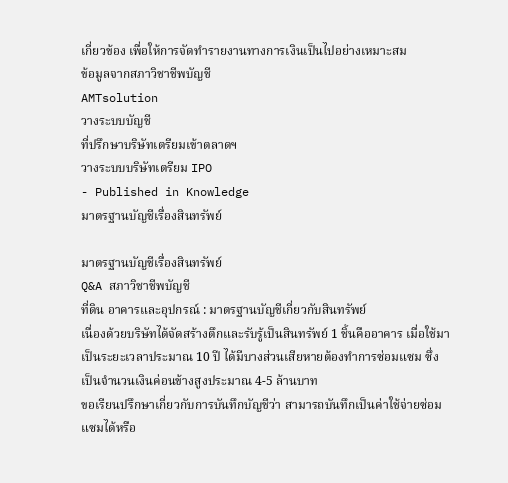เกี่ยวข้อง เพื่อให้การจัดทำรายงานทางการเงินเป็นไปอย่างเหมาะสม
ข้อมูลจากสภาวิชาชีพบัญชี
AMTsolution
วางระบบบัญชี
ที่ปรึกษาบริษัทเตรียมเข้าตลาดฯ
วางระบบบริษัทเตรียม IPO
- Published in Knowledge
มาตรฐานบัญชีเรื่องสินทรัพย์

มาตรฐานบัญชีเรื่องสินทรัพย์
Q&A สภาวิชาชีพบัญชี
ที่ดิน อาคารและอุปกรณ์ : มาตรฐานบัญชีเกี่ยวกับสินทรัพย์
เนื่องด้วยบริษัทได้จัดสร้างตึกและรับรู้เป็นสินทรัพย์ 1 ชิ้นคืออาคาร เมื่อใช้มาเป็นระยะเวลาประมาณ 10 ปี ได้มีบางส่วนเสียหายต้องทำการซ่อมแซม ซึ่งเป็นจำนวนเงินค่อนข้างสูงประมาณ 4-5 ล้านบาท
ขอเรียนปรึกษาเกี่ยวกับการบันทึกบัญชีว่า สามารถบันทึกเป็นค่าใช้จ่ายซ่อมแซมได้หรือ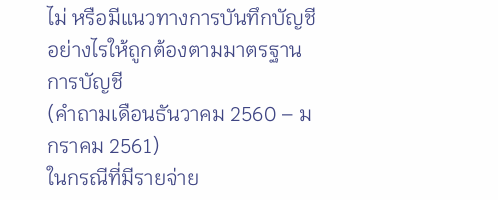ไม่ หรือมีแนวทางการบันทึกบัญชีอย่างไรให้ถูกต้องตามมาตรฐานการบัญชี
(คำถามเดือนธันวาคม 2560 – มกราคม 2561)
ในกรณีที่มีรายจ่าย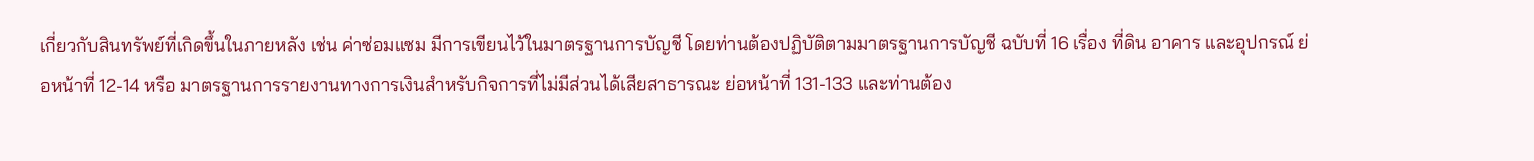เกี่ยวกับสินทรัพย์ที่เกิดขึ้นในภายหลัง เช่น ค่าซ่อมแซม มีการเขียนไว้ในมาตรฐานการบัญชี โดยท่านต้องปฏิบัติตามมาตรฐานการบัญชี ฉบับที่ 16 เรื่อง ที่ดิน อาคาร และอุปกรณ์ ย่อหน้าที่ 12-14 หรือ มาตรฐานการรายงานทางการเงินสำหรับกิจการที่ไม่มีส่วนได้เสียสาธารณะ ย่อหน้าที่ 131-133 และท่านต้อง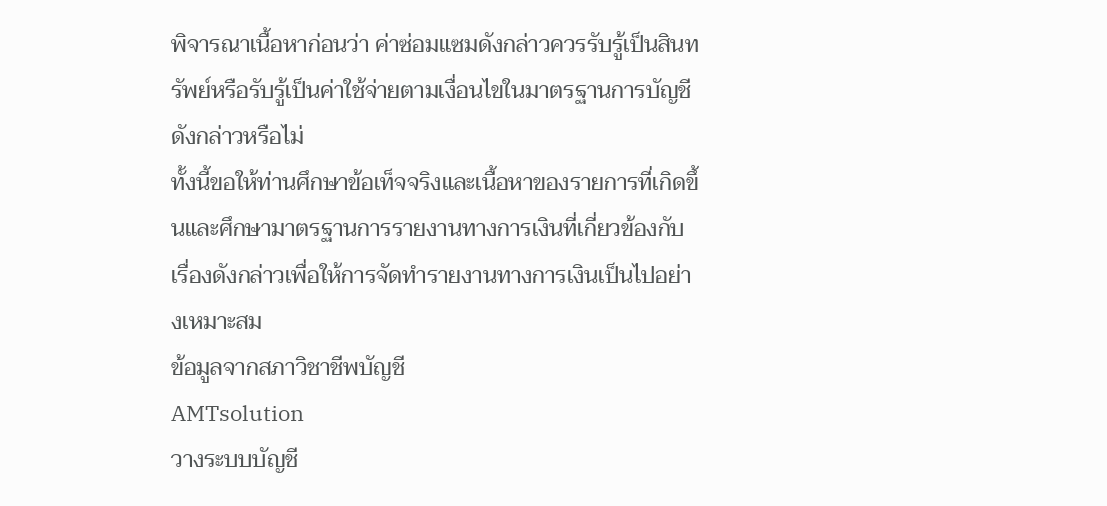พิจารณาเนื้อหาก่อนว่า ค่าซ่อมแซมดังกล่าวควรรับรู้เป็นสินทรัพย์หรือรับรู้เป็นค่าใช้จ่ายตามเงื่อนไขในมาตรฐานการบัญชีดังกล่าวหรือไม่
ทั้งนี้ขอให้ท่านศึกษาข้อเท็จจริงและเนื้อหาของรายการที่เกิดขึ้นและศึกษามาตรฐานการรายงานทางการเงินที่เกี่ยวข้องกับเรื่องดังกล่าวเพื่อให้การจัดทำรายงานทางการเงินเป็นไปอย่างเหมาะสม
ข้อมูลจากสภาวิชาชีพบัญชี
AMTsolution
วางระบบบัญชี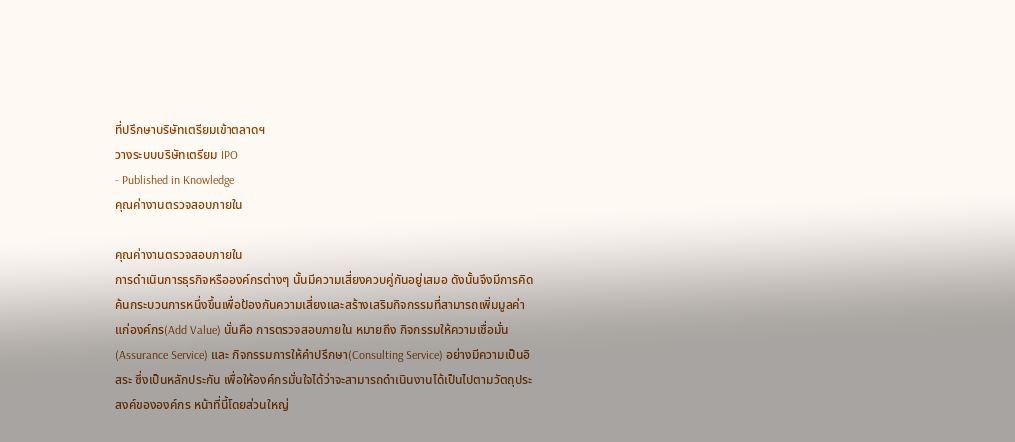ที่ปรึกษาบริษัทเตรียมเข้าตลาดฯ
วางระบบบริษัทเตรียม IPO
- Published in Knowledge
คุณค่างานตรวจสอบภายใน

คุณค่างานตรวจสอบภายใน
การดำเนินการธุรกิจหรือองค์กรต่างๆ นั้นมีความเสี่ยงควบคู่กันอยู่เสมอ ดังนั้นจึงมีการคิดค้นกระบวนการหนึ่งขึ้นเพื่อป้องกันความเสี่ยงและสร้างเสริมกิจกรรมที่สามารถเพิ่มมูลค่าแก่องค์กร(Add Value) นั่นคือ การตรวจสอบภายใน หมายถึง กิจกรรมให้ความเชื่อมั่น(Assurance Service) และ กิจกรรมการให้คำปรึกษา(Consulting Service) อย่างมีความเป็นอิสระ ซึ่งเป็นหลักประกัน เพื่อให้องค์กรมั่นใจได้ว่าจะสามารถดำเนินงานได้เป็นไปตามวัตถุประสงค์ขององค์กร หน้าที่นี้โดยส่วนใหญ่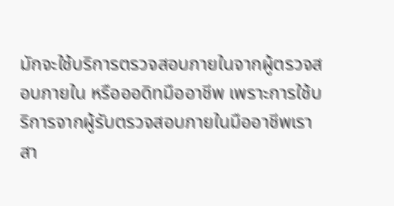มักจะใช้บริการตรวจสอบภายในจากผู้ตรวจสอบภายใน หรือออดิทมืออาชีพ เพราะการใช้บริการจากผู้รับตรวจสอบภายในมืออาชีพเราสา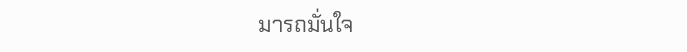มารถมั่นใจ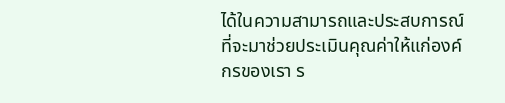ได้ในความสามารถและประสบการณ์ที่จะมาช่วยประเมินคุณค่าให้แก่องค์กรของเรา ร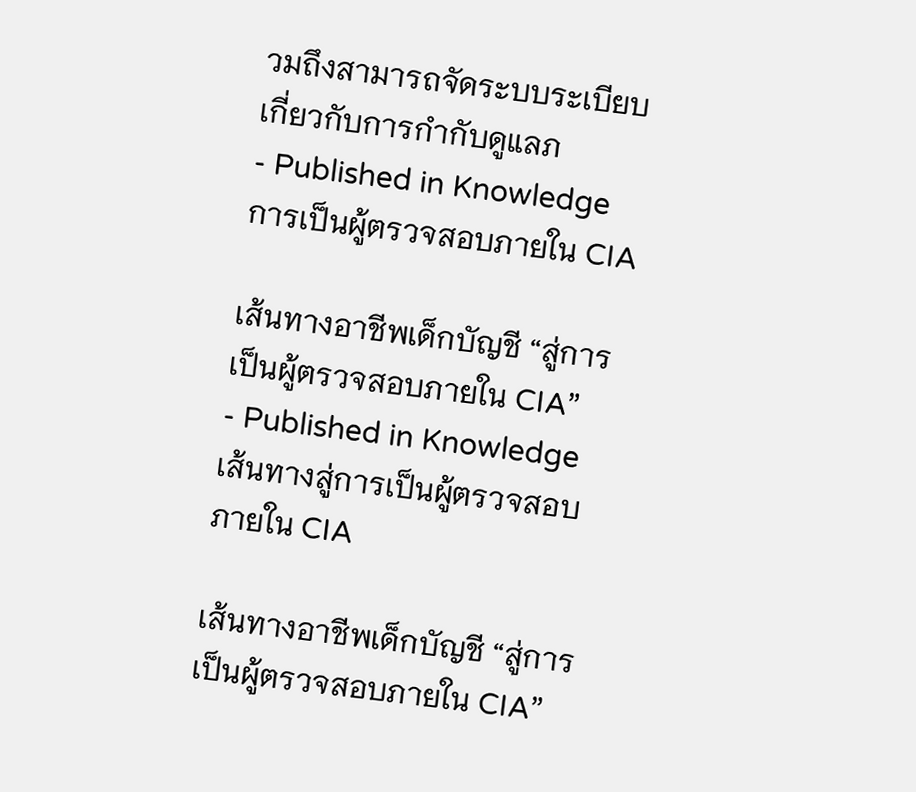วมถึงสามารถจัดระบบระเบียบเกี่ยวกับการกำกับดูแลภ
- Published in Knowledge
การเป็นผู้ตรวจสอบภายใน CIA

เส้นทางอาชีพเด็กบัญชี “สู่การเป็นผู้ตรวจสอบภายใน CIA”
- Published in Knowledge
เส้นทางสู่การเป็นผู้ตรวจสอบภายใน CIA

เส้นทางอาชีพเด็กบัญชี “สู่การเป็นผู้ตรวจสอบภายใน CIA”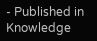- Published in Knowledge